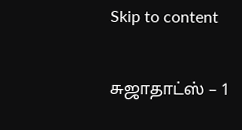Skip to content

சுஜாதாட்ஸ் – 1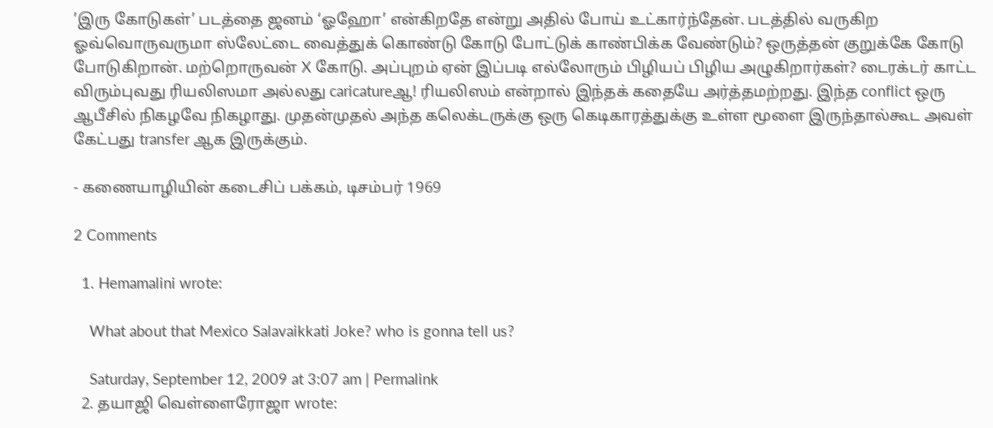’இரு கோடுகள்’ படத்தை ஜனம் ‘ஓஹோ’ என்கிறதே என்று அதில் போய் உட்கார்ந்தேன். படத்தில் வருகிற ஓவ்வொருவருமா ஸ்லேட்டை வைத்துக் கொண்டு கோடு போட்டுக் காண்பிக்க வேண்டும்? ஒருத்தன் குறுக்கே கோடு போடுகிறான். மற்றொருவன் X கோடு. அப்புறம் ஏன் இப்படி எல்லோரும் பிழியப் பிழிய அழுகிறார்கள்? டைரக்டர் காட்ட விரும்புவது ரியலிஸமா அல்லது caricatureஆ! ரியலிஸம் என்றால் இந்தக் கதையே அர்த்தமற்றது. இந்த conflict ஒரு ஆபீசில் நிகழவே நிகழாது. முதன்முதல் அந்த கலெக்டருக்கு ஒரு கெடிகாரத்துக்கு உள்ள மூளை இருந்தால்கூட அவள் கேட்பது transfer ஆக இருக்கும்.

- கணையாழியின் கடைசிப் பக்கம், டிசம்பர் 1969

2 Comments

  1. Hemamalini wrote:

    What about that Mexico Salavaikkati Joke? who is gonna tell us?

    Saturday, September 12, 2009 at 3:07 am | Permalink
  2. தயாஜி வெள்ளைரோஜா wrote: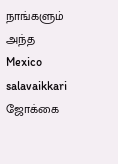நாங்களும் அந்த Mexico salavaikkari ஜோக்கை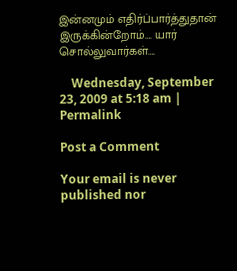இன்னமும் எதிர்ப்பார்த்துதான் இருக்கின்றோம்…. யார் சொல்லுவார்கள்….

    Wednesday, September 23, 2009 at 5:18 am | Permalink

Post a Comment

Your email is never published nor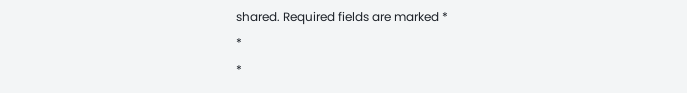shared. Required fields are marked *
*
*